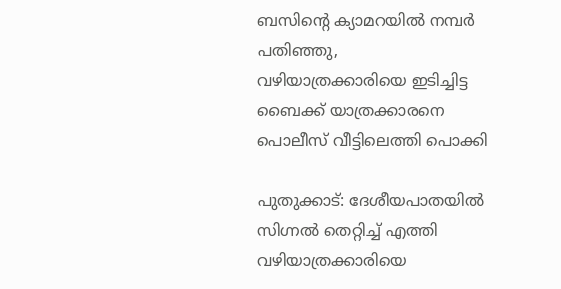ബസിൻ്റെ ക്യാമറയില്‍ നമ്പര്‍ പതിഞ്ഞു, വഴിയാത്രക്കാരിയെ ഇടിച്ചിട്ട ബൈക്ക് യാത്രക്കാരനെ പൊലീസ് വീട്ടിലെത്തി പൊക്കി

പുതുക്കാട്: ദേശീയപാതയില്‍ സിഗ്നല്‍ തെറ്റിച്ച് എത്തി വഴിയാത്രക്കാരിയെ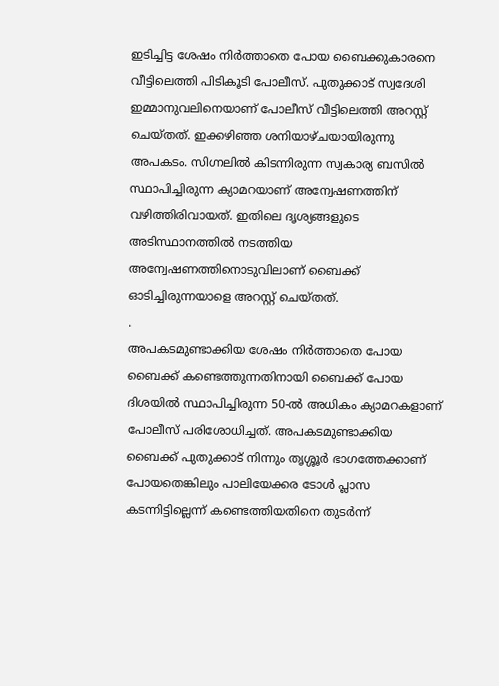ഇടിച്ചിട്ട ശേഷം നിര്‍ത്താതെ പോയ ബൈക്കുകാരനെ വീട്ടിലെത്തി പിടികൂടി പോലീസ്. പുതുക്കാട് സ്വദേശി ഇമ്മാനുവലിനെയാണ് പോലീസ് വീട്ടിലെത്തി അറസ്റ്റ് ചെയ്തത്. ഇക്കഴിഞ്ഞ ശനിയാഴ്ചയായിരുന്നു അപകടം. സിഗ്നലില്‍ കിടന്നിരുന്ന സ്വകാര്യ ബസില്‍ സ്ഥാപിച്ചിരുന്ന ക്യാമറയാണ് അന്വേഷണത്തിന് വഴിത്തിരിവായത്. ഇതിലെ ദൃശ്യങ്ങളുടെ അടിസ്ഥാനത്തില്‍ നടത്തിയ അന്വേഷണത്തിനൊടുവിലാണ് ബൈക്ക് ഓടിച്ചിരുന്നയാളെ അറസ്റ്റ് ചെയ്തത്.
.
അപകടമുണ്ടാക്കിയ ശേഷം നിര്‍ത്താതെ പോയ ബൈക്ക് കണ്ടെത്തുന്നതിനായി ബൈക്ക് പോയ ദിശയില്‍ സ്ഥാപിച്ചിരുന്ന 50-ല്‍ അധികം ക്യാമറകളാണ് പോലീസ് പരിശോധിച്ചത്. അപകടമുണ്ടാക്കിയ ബൈക്ക് പുതുക്കാട് നിന്നും തൃശ്ശൂര്‍ ഭാഗത്തേക്കാണ് പോയതെങ്കിലും പാലിയേക്കര ടോള്‍ പ്ലാസ കടന്നിട്ടില്ലെന്ന് കണ്ടെത്തിയതിനെ തുടര്‍ന്ന്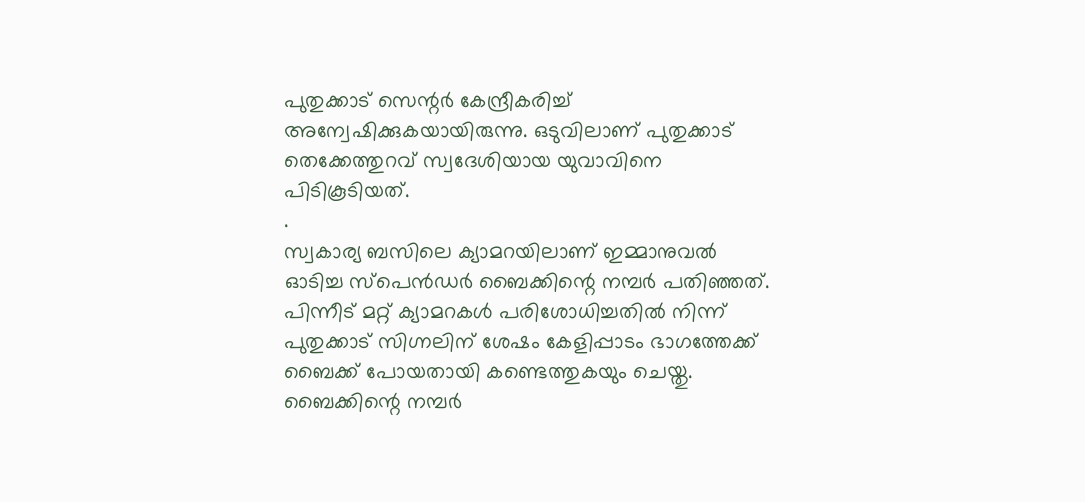പുതുക്കാട് സെന്റര്‍ കേന്ദ്രീകരിച്ച് അന്വേഷിക്കുകയായിരുന്നു. ഒടുവിലാണ് പുതുക്കാട് തെക്കേത്തുറവ് സ്വദേശിയായ യുവാവിനെ പിടികൂടിയത്.
.
സ്വകാര്യ ബസിലെ ക്യാമറയിലാണ് ഇമ്മാനുവല്‍ ഓടിച്ച സ്‌പെന്‍ഡര്‍ ബൈക്കിന്റെ നമ്പര്‍ പതിഞ്ഞത്. പിന്നീട് മറ്റ് ക്യാമറകള്‍ പരിശോധിച്ചതില്‍ നിന്ന് പുതുക്കാട് സിഗ്നലിന് ശേഷം കേളിപ്പാടം ഭാഗത്തേക്ക് ബൈക്ക് പോയതായി കണ്ടെത്തുകയും ചെയ്തു. ബൈക്കിന്റെ നമ്പര്‍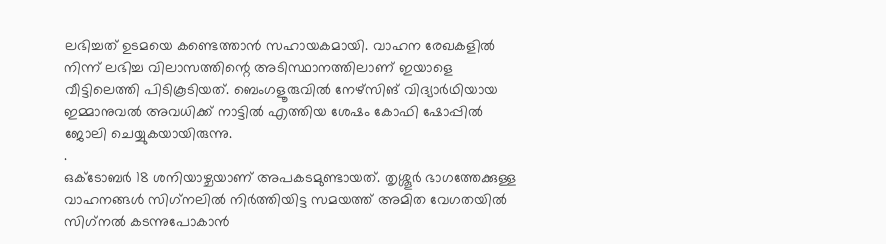ലഭിച്ചത് ഉടമയെ കണ്ടെത്താന്‍ സഹായകമായി. വാഹന രേഖകളില്‍ നിന്ന് ലഭിച്ച വിലാസത്തിന്റെ അടിസ്ഥാനത്തിലാണ് ഇയാളെ വീട്ടിലെത്തി പിടികൂടിയത്. ബെംഗളൂരുവില്‍ നേഴ്‌സിങ് വിദ്യാര്‍ഥിയായ ഇമ്മാനുവല്‍ അവധിക്ക് നാട്ടില്‍ എത്തിയ ശേഷം കോഫി ഷോപ്പില്‍ ജോലി ചെയ്യുകയായിരുന്നു.
.
ഒക്ടോബര്‍ 18 ശനിയാഴ്ചയാണ് അപകടമുണ്ടായത്. തൃശ്ശൂര്‍ ഭാഗത്തേക്കുള്ള വാഹനങ്ങള്‍ സിഗ്‌നലില്‍ നിര്‍ത്തിയിട്ട സമയത്ത് അമിത വേഗതയില്‍ സിഗ്‌നല്‍ കടന്നുപോകാന്‍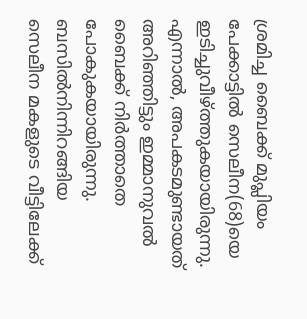ശ്രമിച്ച ബൈക്ക് മുപ്ലിയം പേക്കാട്ടില്‍ സെലീന(68)യെ ഇടിച്ചുവീഴ്ത്തുകയായിരുന്നു. എന്നാല്‍, അപകടമുണ്ടായത് അറിഞ്ഞിട്ടും ഇമ്മാനുവല്‍ ബൈക്ക് നിര്‍ത്താതെ പോകുകയായിരുന്നു. ബസില്‍നിന്നിറങ്ങിയ സെലീന മകളുടെ വീട്ടിലേക്ക്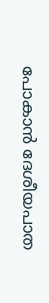പോകാന്‍ ദേശീയപാത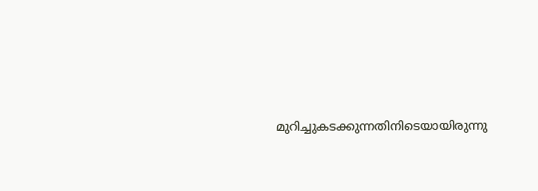മുറിച്ചുകടക്കുന്നതിനിടെയായിരുന്നു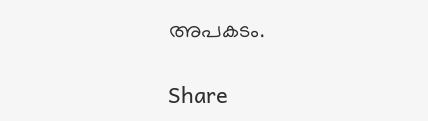അപകടം.

Share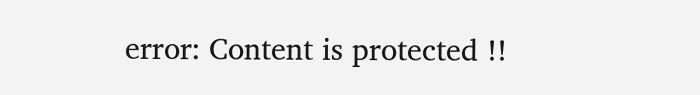error: Content is protected !!